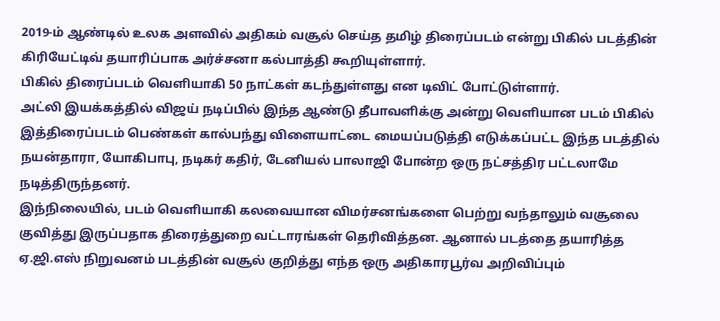2019-ம் ஆண்டில் உலக அளவில் அதிகம் வசூல் செய்த தமிழ் திரைப்படம் என்று பிகில் படத்தின் கிரியேட்டிவ் தயாரிப்பாக அர்ச்சனா கல்பாத்தி கூறியுள்ளார்.
பிகில் திரைப்படம் வெளியாகி 50 நாட்கள் கடந்துள்ளது என டிவிட் போட்டுள்ளார்.
அட்லி இயக்கத்தில் விஜய் நடிப்பில் இந்த ஆண்டு தீபாவளிக்கு அன்று வெளியான படம் பிகில் இத்திரைப்படம் பெண்கள் கால்பந்து விளையாட்டை மையப்படுத்தி எடுக்கப்பட்ட இந்த படத்தில் நயன்தாரா, யோகிபாபு, நடிகர் கதிர், டேனியல் பாலாஜி போன்ற ஒரு நட்சத்திர பட்டலாமே நடித்திருந்தனர்.
இந்நிலையில், படம் வெளியாகி கலவையான விமர்சனங்களை பெற்று வந்தாலும் வசூலை குவித்து இருப்பதாக திரைத்துறை வட்டாரங்கள் தெரிவித்தன. ஆனால் படத்தை தயாரித்த ஏ.ஜி.எஸ் நிறுவனம் படத்தின் வசூல் குறித்து எந்த ஒரு அதிகாரபூர்வ அறிவிப்பும்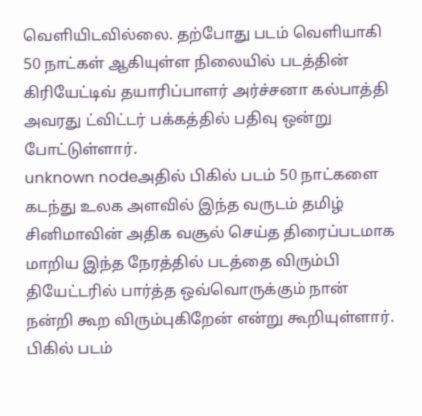வெளியிடவில்லை. தற்போது படம் வெளியாகி 50 நாட்கள் ஆகியுள்ள நிலையில் படத்தின் கிரியேட்டிவ் தயாரிப்பாளர் அர்ச்சனா கல்பாத்தி அவரது ட்விட்டர் பக்கத்தில் பதிவு ஒன்று போட்டுள்ளார்.
unknown nodeஅதில் பிகில் படம் 50 நாட்களை கடந்து உலக அளவில் இந்த வருடம் தமிழ் சினிமாவின் அதிக வசூல் செய்த திரைப்படமாக மாறிய இந்த நேரத்தில் படத்தை விரும்பி தியேட்டரில் பார்த்த ஒவ்வொருக்கும் நான் நன்றி கூற விரும்புகிறேன் என்று கூறியுள்ளார். பிகில் படம்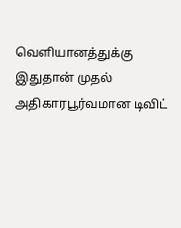வெளியானத்துக்கு இதுதான் முதல் அதிகாரபூர்வமான டிவிட்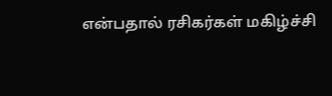என்பதால் ரசிகர்கள் மகிழ்ச்சி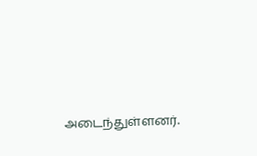அடைந்துள்ளனர்.